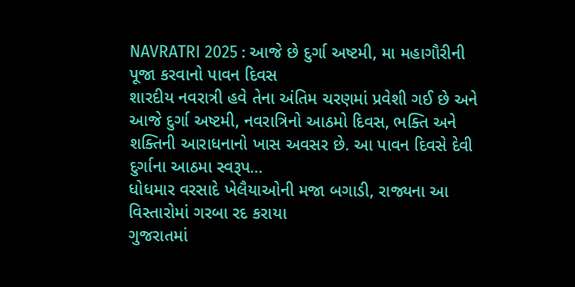NAVRATRI 2025 : આજે છે દુર્ગા અષ્ટમી, મા મહાગૌરીની પૂજા કરવાનો પાવન દિવસ
શારદીય નવરાત્રી હવે તેના અંતિમ ચરણમાં પ્રવેશી ગઈ છે અને આજે દુર્ગા અષ્ટમી, નવરાત્રિનો આઠમો દિવસ, ભક્તિ અને શક્તિની આરાધનાનો ખાસ અવસર છે. આ પાવન દિવસે દેવી દુર્ગાના આઠમા સ્વરૂપ…
ધોધમાર વરસાદે ખેલૈયાઓની મજા બગાડી, રાજ્યના આ વિસ્તારોમાં ગરબા રદ કરાયા
ગુજરાતમાં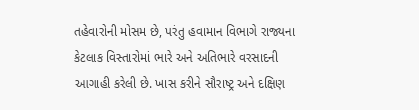તહેવારોની મોસમ છે, પરંતુ હવામાન વિભાગે રાજ્યના કેટલાક વિસ્તારોમાં ભારે અને અતિભારે વરસાદની આગાહી કરેલી છે. ખાસ કરીને સૌરાષ્ટ્ર અને દક્ષિણ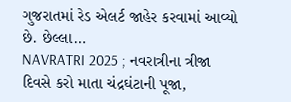ગુજરાતમાં રેડ એલર્ટ જાહેર કરવામાં આવ્યો છે. છેલ્લા…
NAVRATRI 2025 ; નવરાત્રીના ત્રીજા દિવસે કરો માતા ચંદ્રઘંટાની પૂજા,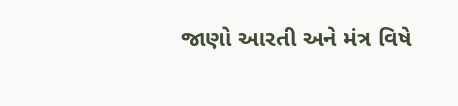જાણો આરતી અને મંત્ર વિષે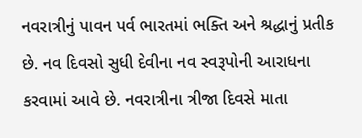નવરાત્રીનું પાવન પર્વ ભારતમાં ભક્તિ અને શ્રદ્ધાનું પ્રતીક છે. નવ દિવસો સુધી દેવીના નવ સ્વરૂપોની આરાધના કરવામાં આવે છે. નવરાત્રીના ત્રીજા દિવસે માતા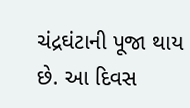ચંદ્રઘંટાની પૂજા થાય છે. આ દિવસ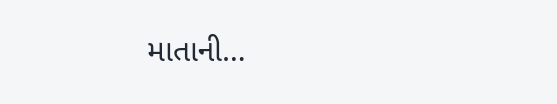માતાની…